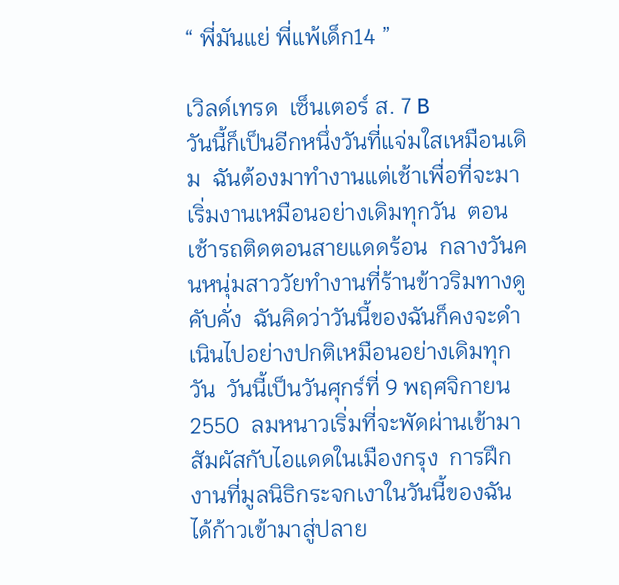“ พี่มันแย่ พี่แพ้เด็ก14 ”

เวิลด์เทรด  เซ็นเตอร์ ส. 7 B            วันนี้ก็เป็นอีกหนึ่งวันที่แจ่มใสเหมือนเดิม  ฉันต้องมาทำงานแต่เช้าเพื่อที่จะมาเริ่มงานเหมือนอย่างเดิมทุกวัน  ตอนเช้ารถติดตอนสายแดดร้อน  กลางวันคนหนุ่มสาววัยทำงานที่ร้านข้าวริมทางดูคับคั่ง  ฉันคิดว่าวันนี้ของฉันก็คงจะดำเนินไปอย่างปกติเหมือนอย่างเดิมทุกวัน  วันนี้เป็นวันศุกร์ที่ 9 พฤศจิกายน  2550  ลมหนาวเริ่มที่จะพัดผ่านเข้ามาสัมผัสกับไอแดดในเมืองกรุง  การฝึกงานที่มูลนิธิกระจกเงาในวันนี้ของฉันได้ก้าวเข้ามาสู่ปลาย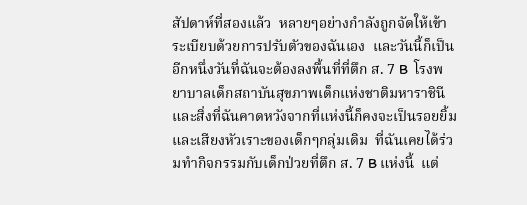สัปดาห์ที่สองแล้ว  หลายๆอย่างกำลังถูกจัดให้เข้าระเบียบด้วยการปรับตัวของฉันเอง  และวันนี้ก็เป็นอีกหนึ่งวันที่ฉันจะต้องลงพื้นที่ที่ตึก ส. 7 B  โรงพยาบาลเด็กสถาบันสุขภาพเด็กแห่งชาติมหาราชินี  และสิ่งที่ฉันคาดหวังจากที่แห่งนี้ก็คงจะเป็นรอยยิ้มและเสียงหัวเราะของเด็กๆกลุ่มเดิม  ที่ฉันเคยได้ร่วมทำกิจกรรมกับเด็กป่วยที่ตึก ส. 7 B แห่งนี้  แต่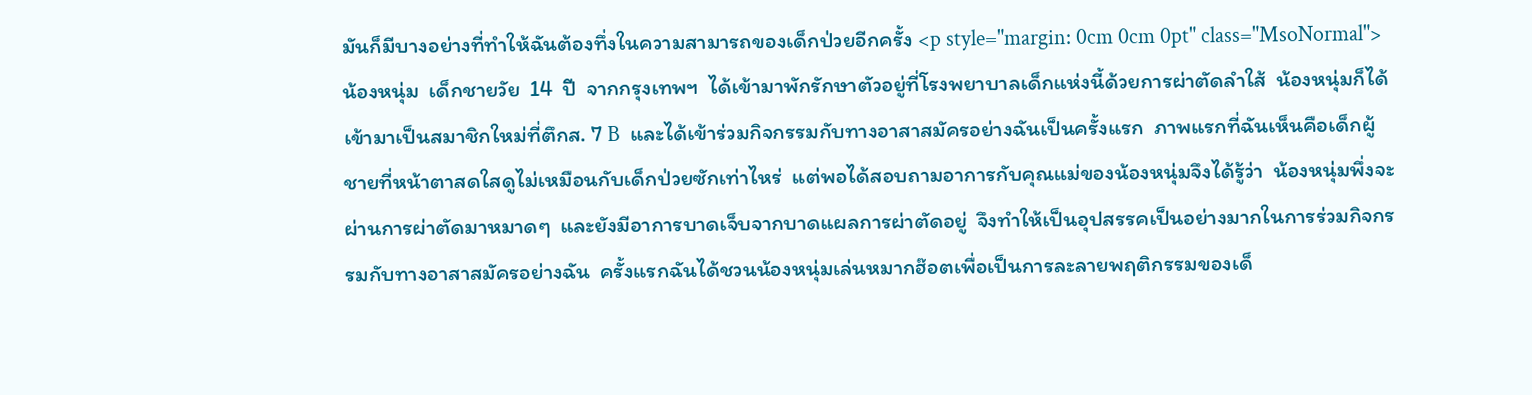มันก็มีบางอย่างที่ทำให้ฉันต้องทึ่งในความสามารถของเด็กป่วยอีกครั้ง <p style="margin: 0cm 0cm 0pt" class="MsoNormal">            น้องหนุ่ม  เด็กชายวัย  14  ปี  จากกรุงเทพฯ  ได้เข้ามาพักรักษาตัวอยู่ที่โรงพยาบาลเด็กแห่งนี้ด้วยการผ่าตัดลำใส้  น้องหนุ่มก็ได้เข้ามาเป็นสมาชิกใหม่ที่ตึกส. 7 B  และได้เข้าร่วมกิจกรรมกับทางอาสาสมัครอย่างฉันเป็นครั้งแรก  ภาพแรกที่ฉันเห็นคือเด็กผู้ชายที่หน้าตาสดใสดูไม่เหมือนกับเด็กป่วยซักเท่าไหร่  แต่พอได้สอบถามอาการกับคุณแม่ของน้องหนุ่มจึงได้รู้ว่า  น้องหนุ่มพึ่งจะผ่านการผ่าตัดมาหมาดๆ  และยังมีอาการบาดเจ็บจากบาดแผลการผ่าตัดอยู่  จึงทำให้เป็นอุปสรรคเป็นอย่างมากในการร่วมกิจกรรมกับทางอาสาสมัครอย่างฉัน  ครั้งแรกฉันได้ชวนน้องหนุ่มเล่นหมากฮ๊อตเพื่อเป็นการละลายพฤติกรรมของเด็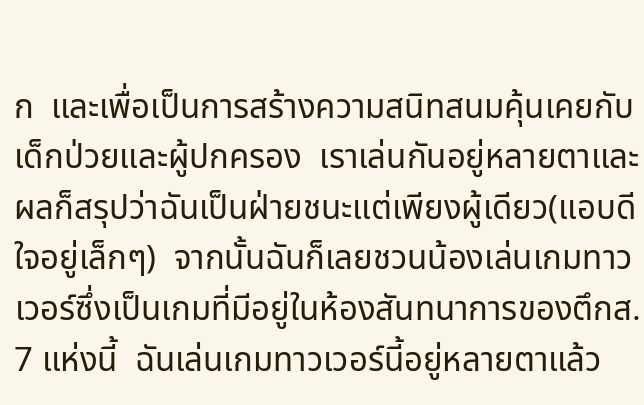ก  และเพื่อเป็นการสร้างความสนิทสนมคุ้นเคยกับเด็กป่วยและผู้ปกครอง  เราเล่นกันอยู่หลายตาและผลก็สรุปว่าฉันเป็นฝ่ายชนะแต่เพียงผู้เดียว(แอบดีใจอยู่เล็กๆ)  จากนั้นฉันก็เลยชวนน้องเล่นเกมทาวเวอร์ซึ่งเป็นเกมที่มีอยู่ในห้องสันทนาการของตึกส. 7 แห่งนี้  ฉันเล่นเกมทาวเวอร์นี้อยู่หลายตาแล้ว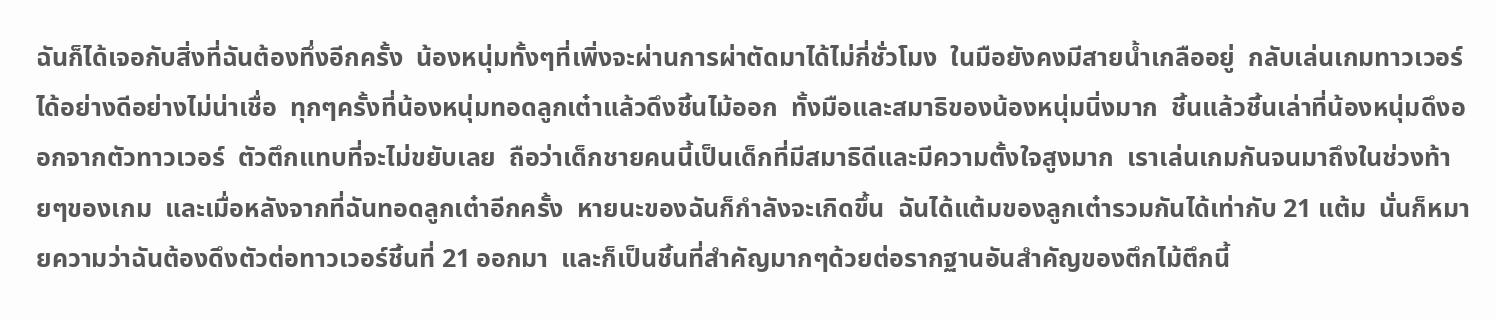ฉันก็ได้เจอกับสิ่งที่ฉันต้องทึ่งอีกครั้ง  น้องหนุ่มทั้งๆที่เพิ่งจะผ่านการผ่าตัดมาได้ไม่กี่ชั่วโมง  ในมือยังคงมีสายน้ำเกลืออยู่  กลับเล่นเกมทาวเวอร์ได้อย่างดีอย่างไม่น่าเชื่อ  ทุกๆครั้งที่น้องหนุ่มทอดลูกเต๋าแล้วดึงชิ้นไม้ออก  ทั้งมือและสมาธิของน้องหนุ่มนิ่งมาก  ชิ้นแล้วชิ้นเล่าที่น้องหนุ่มดึงออกจากตัวทาวเวอร์  ตัวตึกแทบที่จะไม่ขยับเลย  ถือว่าเด็กชายคนนี้เป็นเด็กที่มีสมาธิดีและมีความตั้งใจสูงมาก  เราเล่นเกมกันจนมาถึงในช่วงท้ายๆของเกม  และเมื่อหลังจากที่ฉันทอดลูกเต๋าอีกครั้ง  หายนะของฉันก็กำลังจะเกิดขึ้น  ฉันได้แต้มของลูกเต๋ารวมกันได้เท่ากับ 21 แต้ม  นั่นก็หมายความว่าฉันต้องดึงตัวต่อทาวเวอร์ชิ้นที่ 21 ออกมา  และก็เป็นชิ้นที่สำคัญมากๆด้วยต่อรากฐานอันสำคัญของตึกไม้ตึกนี้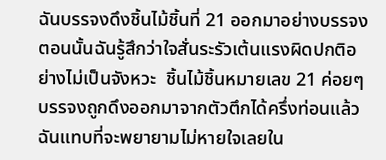ฉันบรรจงดึงชิ้นไม้ชิ้นที่ 21 ออกมาอย่างบรรจง  ตอนนั้นฉันรู้สึกว่าใจสั่นระรัวเต้นแรงผิดปกติอย่างไม่เป็นจังหวะ  ชิ้นไม้ชิ้นหมายเลข 21 ค่อยๆบรรจงถูกดึงออกมาจากตัวตึกได้ครึ่งท่อนแล้ว  ฉันแทบที่จะพยายามไม่หายใจเลยใน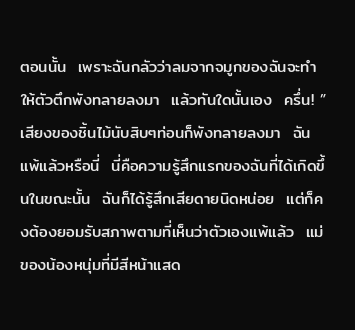ตอนนั้น  เพราะฉันกลัวว่าลมจากจมูกของฉันจะทำให้ตัวตึกพังทลายลงมา  แล้วทันใดนั้นเอง  ครึ่น! ”  เสียงของชิ้นไม้นับสิบๆท่อนก็พังทลายลงมา  ฉันแพ้แล้วหรือนี่  นี่คือความรู้สึกแรกของฉันที่ได้เกิดขึ้นในขณะนั้น  ฉันก็ได้รู้สึกเสียดายนิดหน่อย  แต่ก็คงต้องยอมรับสภาพตามที่เห็นว่าตัวเองแพ้แล้ว  แม่ของน้องหนุ่มที่มีสีหน้าแสด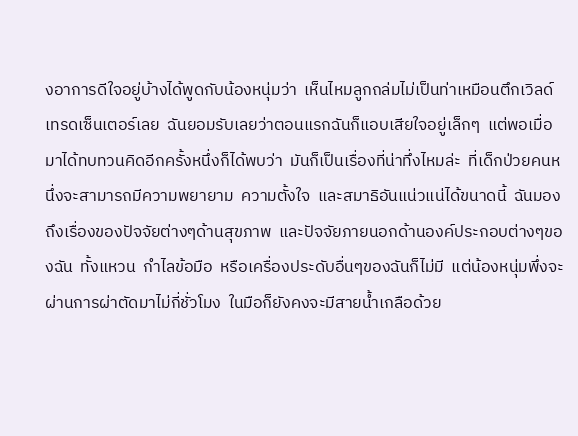งอาการดีใจอยู่บ้างได้พูดกับน้องหนุ่มว่า  เห็นไหมลูกถล่มไม่เป็นท่าเหมือนตึกเวิลด์เทรดเซ็นเตอร์เลย  ฉันยอมรับเลยว่าตอนแรกฉันก็แอบเสียใจอยู่เล็กๆ  แต่พอเมื่อมาได้ทบทวนคิดอีกครั้งหนึ่งก็ได้พบว่า  มันก็เป็นเรื่องที่น่าทึ่งไหมล่ะ  ที่เด็กป่วยคนหนึ่งจะสามารถมีความพยายาม  ความตั้งใจ  และสมาธิอันแน่วแน่ได้ขนาดนี้  ฉันมองถึงเรื่องของปัจจัยต่างๆด้านสุขภาพ  และปัจจัยภายนอกด้านองค์ประกอบต่างๆของฉัน  ทั้งแหวน  กำไลข้อมือ  หรือเครื่องประดับอื่นๆของฉันก็ไม่มี  แต่น้องหนุ่มพึ่งจะผ่านการผ่าตัดมาไม่กี่ชั่วโมง  ในมือก็ยังคงจะมีสายน้ำเกลือด้วย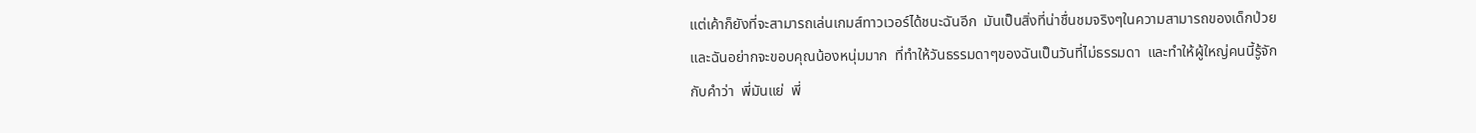แต่เค้าก็ยังที่จะสามารถเล่นเกมส์ทาวเวอร์ได้ชนะฉันอีก  มันเป็นสิ่งที่น่าชื่นชมจริงๆในความสามารถของเด็กป่วย  และฉันอย่ากจะขอบคุณน้องหนุ่มมาก  ที่ทำให้วันธรรมดาๆของฉันเป็นวันที่ไม่ธรรมดา  และทำให้ผู้ใหญ่คนนี้รู้จักกับคำว่า  พี่มันแย่  พี่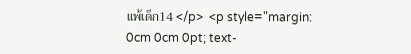แพ้เด็ก14 </p>  <p style="margin: 0cm 0cm 0pt; text-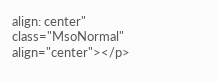align: center" class="MsoNormal" align="center"></p>